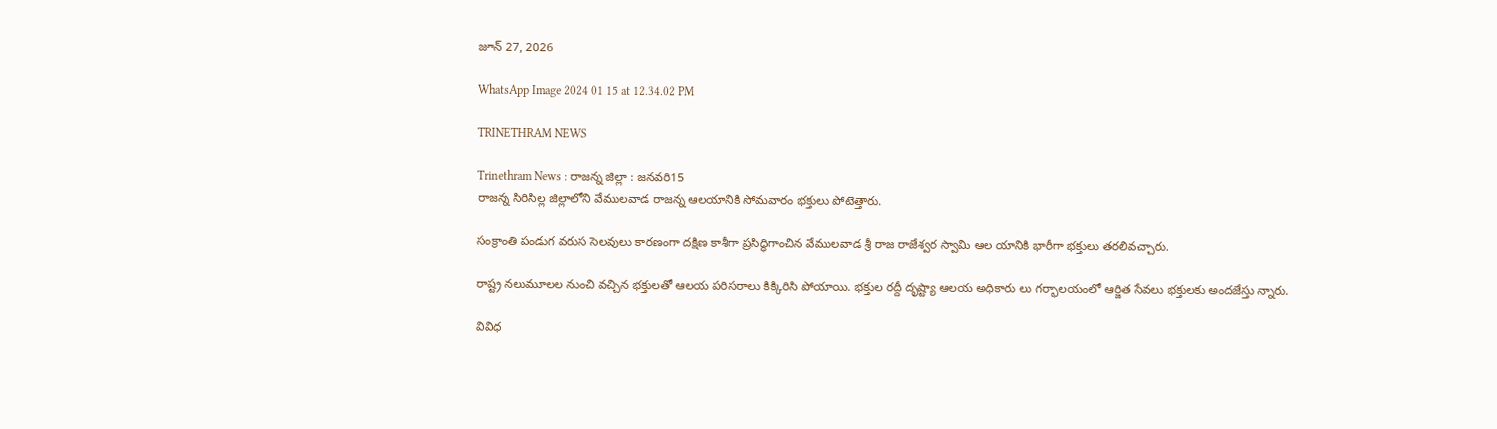జూన్ 27, 2026

WhatsApp Image 2024 01 15 at 12.34.02 PM

TRINETHRAM NEWS

Trinethram News : రాజన్న జిల్లా : జనవరి15
రాజన్న సిరిసిల్ల జిల్లాలోని వేములవాడ రాజన్న ఆలయానికి సోమవారం భక్తులు పోటెత్తారు.

సంక్రాంతి పండుగ వరుస సెలవులు కారణంగా దక్షిణ కాశీగా ప్రసిద్ధిగాంచిన వేములవాడ శ్రీ రాజ రాజేశ్వర స్వామి ఆల యానికి భారీగా భక్తులు తరలివచ్చారు.

రాష్ట్ర నలుమూలల నుంచి వచ్చిన భక్తులతో ఆలయ పరిసరాలు కిక్కిరిసి పోయాయి. భక్తుల రద్దీ దృష్ట్యా ఆలయ అధికారు లు గర్భాలయంలో ఆర్జిత సేవలు భక్తులకు అందజేస్తు న్నారు.

వివిధ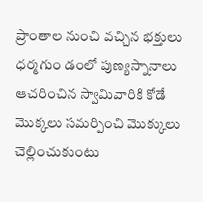ప్రాంతాల నుంచి వచ్చిన భక్తులు ధర్మగుం డంలో పుణ్యస్నానాలు ఆచరించిన స్వామివారికి కోడే మొక్కలు సమర్పించి మొక్కులు చెల్లించుకుంటు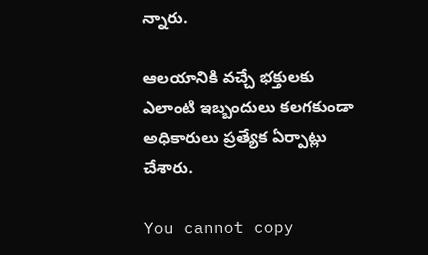న్నారు.

ఆలయానికి వచ్చే భక్తులకు ఎలాంటి ఇబ్బందులు కలగకుండా అధికారులు ప్రత్యేక ఏర్పాట్లు చేశారు.

You cannot copy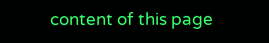content of this page